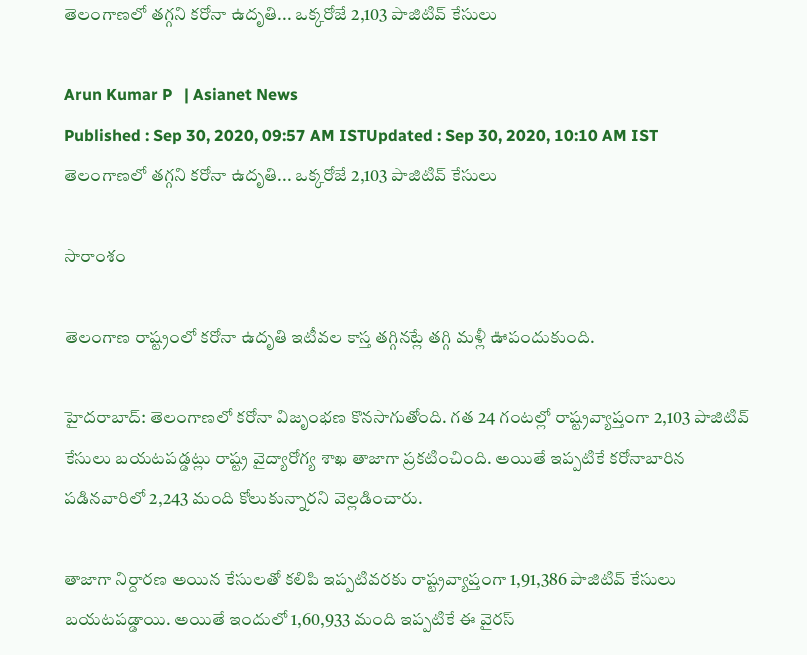తెలంగాణలో తగ్గని కరోనా ఉదృతి... ఒక్కరోజే 2,103 పాజిటివ్ కేసులు

Arun Kumar P   | Asianet News
Published : Sep 30, 2020, 09:57 AM ISTUpdated : Sep 30, 2020, 10:10 AM IST
తెలంగాణలో తగ్గని కరోనా ఉదృతి... ఒక్కరోజే 2,103 పాజిటివ్ కేసులు

సారాంశం

తెలంగాణ రాష్ట్రంలో కరోనా ఉదృతి ఇటీవల కాస్త తగ్గినట్లే తగ్గి మళ్లీ ఊపందుకుంది.

హైదరాబాద్: తెలంగాణలో కరోనా విజృంభణ కొనసాగుతోంది. గత 24 గంటల్లో రాష్ట్రవ్యాప్తంగా 2,103 పాజిటివ్ కేసులు బయటపడ్డట్లు రాష్ట్ర వైద్యారోగ్య శాఖ తాజాగా ప్రకటించింది. అయితే ఇప్పటికే కరోనాబారిన పడినవారిలో 2,243 మంది కోలుకున్నారని వెల్లడించారు.

తాజాగా నిర్దారణ అయిన కేసులతో కలిపి ఇప్పటివరకు రాష్ట్రవ్యాప్తంగా 1,91,386 పాజిటివ్ కేసులు బయటపడ్డాయి. అయితే ఇందులో 1,60,933 మంది ఇప్పటికే ఈ వైరస్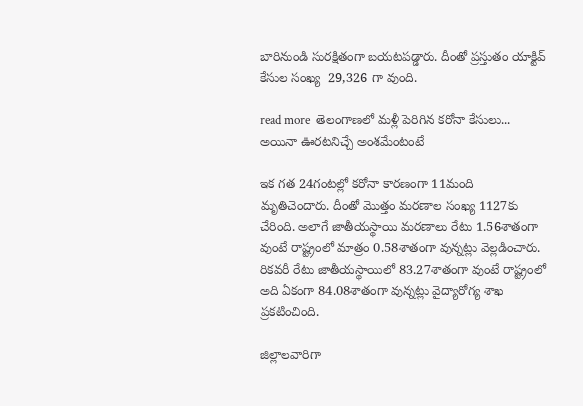బారినుండి సురక్షితంగా బయటపడ్డారు. దీంతో ప్రస్తుతం యాక్టివ్ కేసుల సంఖ్య  29,326 గా వుంది.

read more  తెలంగాణలో మళ్లీ పెరిగిన కరోనా కేసులు... అయినా ఊరటనిచ్చే అంశమేంటంటే

ఇక గత 24గంటల్లో కరోనా కారణంగా 11మంది మృతిచెందారు. దీంతో మొత్తం మరణాల సంఖ్య 1127కు చేరింది. అలాగే జాతీయస్థాయి మరణాలు రేటు 1.56శాతంగా వుంటే రాష్ట్రంలో మాత్రం 0.58శాతంగా వున్నట్లు వెల్లడించారు. రికవరీ రేటు జాతీయస్థాయిలో 83.27శాతంగా వుంటే రాష్ట్రంలో అది ఏకంగా 84.08శాతంగా వున్నట్లు వైద్యారోగ్య శాఖ ప్రకటించింది.

జిల్లాలవారిగా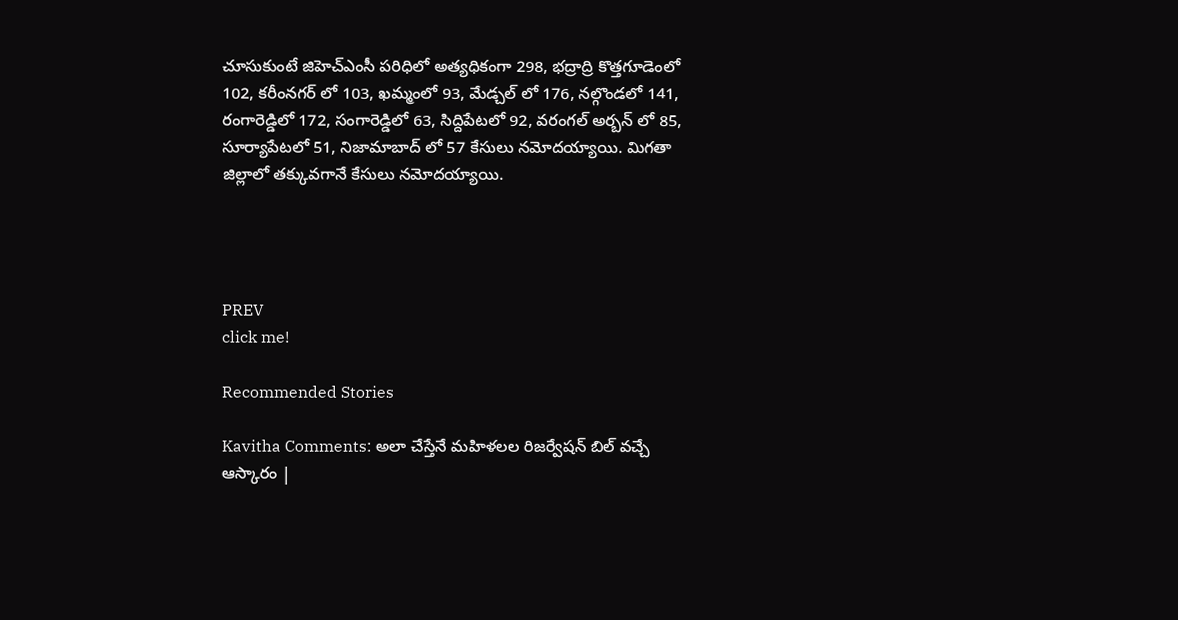చూసుకుంటే జిహెచ్ఎంసీ పరిధిలో అత్యధికంగా 298, భద్రాద్రి కొత్తగూడెంలో 102, కరీంనగర్ లో 103, ఖమ్మంలో 93, మేడ్చల్ లో 176, నల్గొండలో 141, రంగారెడ్డిలో 172, సంగారెడ్డిలో 63, సిద్దిపేటలో 92, వరంగల్ అర్బన్ లో 85, సూర్యాపేటలో 51, నిజామాబాద్ లో 57 కేసులు నమోదయ్యాయి. మిగతా జిల్లాలో తక్కువగానే కేసులు నమోదయ్యాయి.




PREV
click me!

Recommended Stories

Kavitha Comments: అలా చేస్తేనే మహిళలల రిజర్వేషన్ బిల్ వచ్చే ఆస్కారం |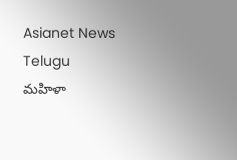Asianet News Telugu
మహిళా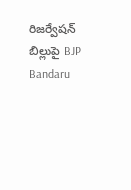రిజర్వేషన్ బిల్లుపై BJP Bandaru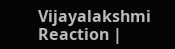Vijayalakshmi Reaction |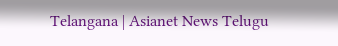Telangana | Asianet News Telugu